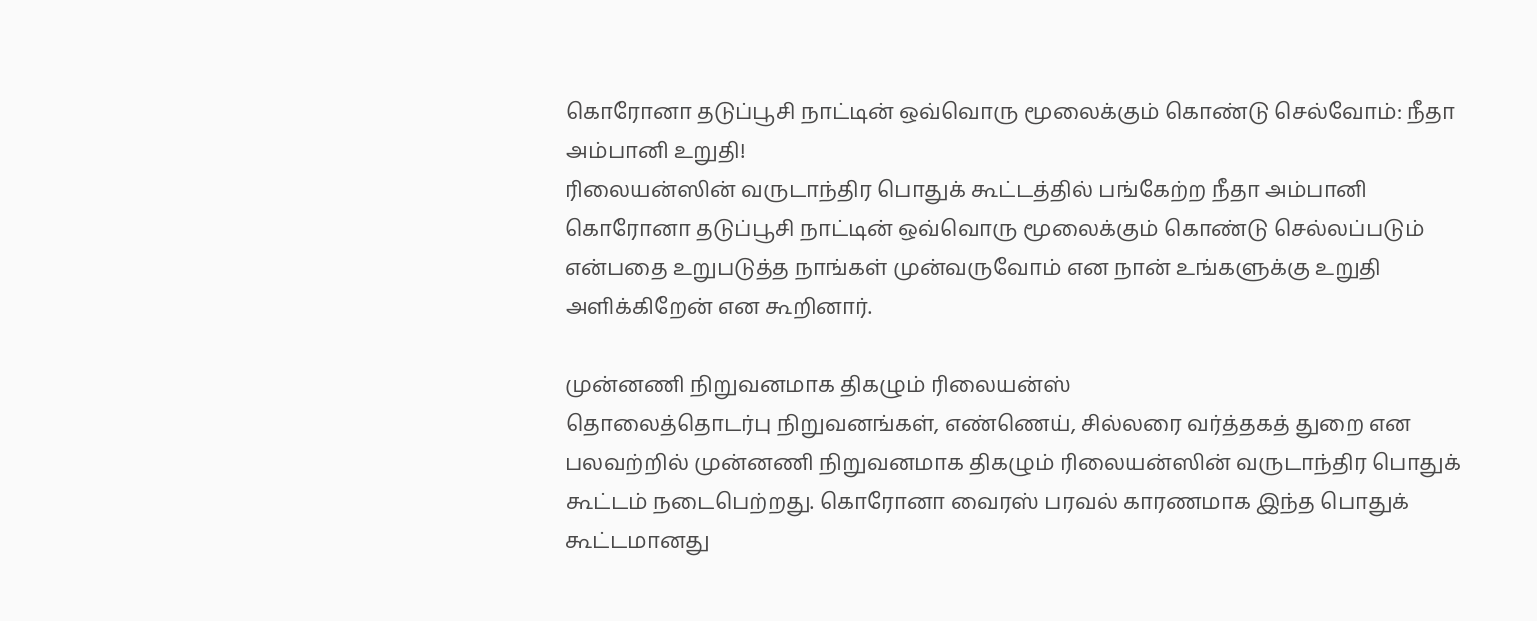கொரோனா தடுப்பூசி நாட்டின் ஒவ்வொரு மூலைக்கும் கொண்டு செல்வோம்: நீதா அம்பானி உறுதி!
ரிலையன்ஸின் வருடாந்திர பொதுக் கூட்டத்தில் பங்கேற்ற நீதா அம்பானி கொரோனா தடுப்பூசி நாட்டின் ஒவ்வொரு மூலைக்கும் கொண்டு செல்லப்படும் என்பதை உறுபடுத்த நாங்கள் முன்வருவோம் என நான் உங்களுக்கு உறுதி அளிக்கிறேன் என கூறினார்.

முன்னணி நிறுவனமாக திகழும் ரிலையன்ஸ்
தொலைத்தொடர்பு நிறுவனங்கள், எண்ணெய், சில்லரை வர்த்தகத் துறை என பலவற்றில் முன்னணி நிறுவனமாக திகழும் ரிலையன்ஸின் வருடாந்திர பொதுக் கூட்டம் நடைபெற்றது. கொரோனா வைரஸ் பரவல் காரணமாக இந்த பொதுக் கூட்டமானது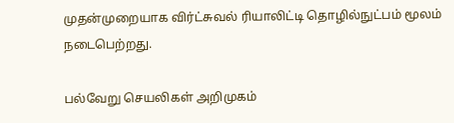முதன்முறையாக விர்ட்சுவல் ரியாலிட்டி தொழில்நுட்பம் மூலம் நடைபெற்றது.

பல்வேறு செயலிகள் அறிமுகம்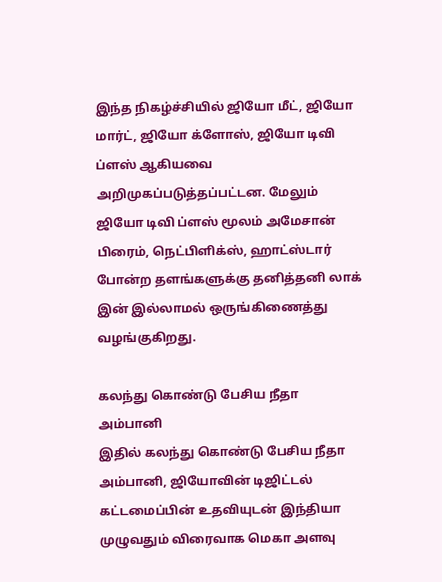இந்த நிகழ்ச்சியில் ஜியோ மீட், ஜியோ மார்ட், ஜியோ க்ளோஸ், ஜியோ டிவி ப்ளஸ் ஆகியவை அறிமுகப்படுத்தப்பட்டன. மேலும் ஜியோ டிவி ப்ளஸ் மூலம் அமேசான் பிரைம், நெட்பிளிக்ஸ், ஹாட்ஸ்டார் போன்ற தளங்களுக்கு தனித்தனி லாக் இன் இல்லாமல் ஒருங்கிணைத்து வழங்குகிறது.

கலந்து கொண்டு பேசிய நீதா அம்பானி
இதில் கலந்து கொண்டு பேசிய நீதா அம்பானி, ஜியோவின் டிஜிட்டல் கட்டமைப்பின் உதவியுடன் இந்தியா முழுவதும் விரைவாக மெகா அளவு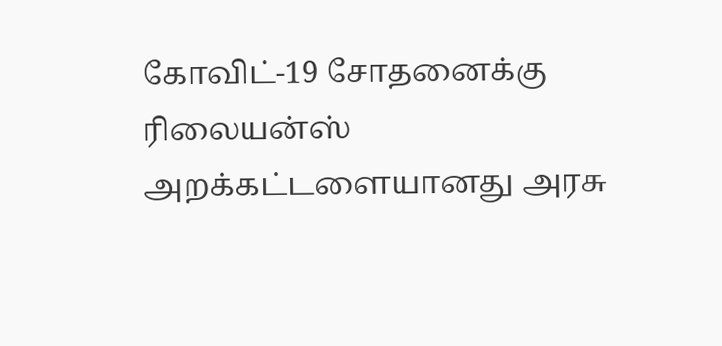கோவிட்-19 சோதனைக்கு ரிலையன்ஸ் அறக்கட்டளையானது அரசு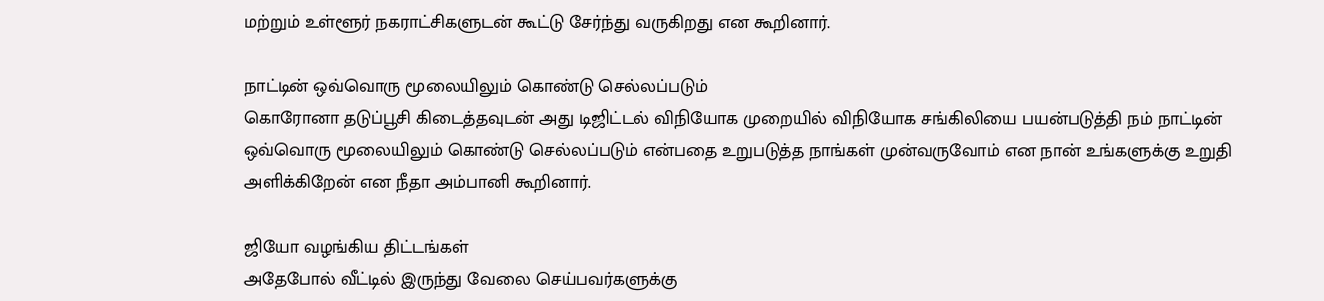மற்றும் உள்ளூர் நகராட்சிகளுடன் கூட்டு சேர்ந்து வருகிறது என கூறினார்.

நாட்டின் ஒவ்வொரு மூலையிலும் கொண்டு செல்லப்படும்
கொரோனா தடுப்பூசி கிடைத்தவுடன் அது டிஜிட்டல் விநியோக முறையில் விநியோக சங்கிலியை பயன்படுத்தி நம் நாட்டின் ஒவ்வொரு மூலையிலும் கொண்டு செல்லப்படும் என்பதை உறுபடுத்த நாங்கள் முன்வருவோம் என நான் உங்களுக்கு உறுதி அளிக்கிறேன் என நீதா அம்பானி கூறினார்.

ஜியோ வழங்கிய திட்டங்கள்
அதேபோல் வீட்டில் இருந்து வேலை செய்பவர்களுக்கு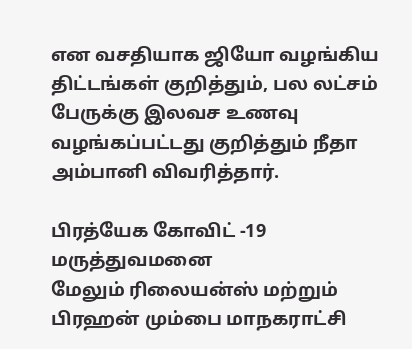என வசதியாக ஜியோ வழங்கிய திட்டங்கள் குறித்தும், பல லட்சம் பேருக்கு இலவச உணவு வழங்கப்பட்டது குறித்தும் நீதா அம்பானி விவரித்தார்.

பிரத்யேக கோவிட் -19 மருத்துவமனை
மேலும் ரிலையன்ஸ் மற்றும் பிரஹன் மும்பை மாநகராட்சி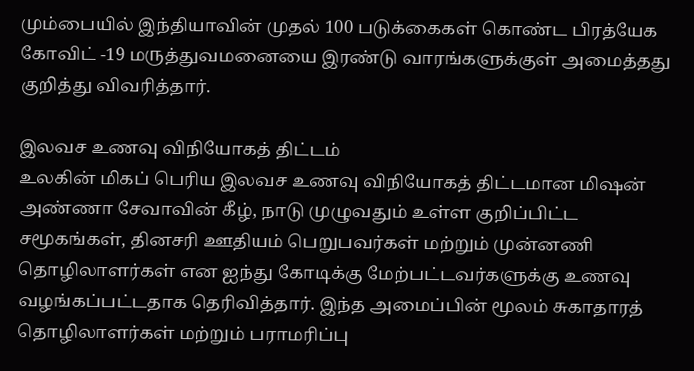மும்பையில் இந்தியாவின் முதல் 100 படுக்கைகள் கொண்ட பிரத்யேக கோவிட் -19 மருத்துவமனையை இரண்டு வாரங்களுக்குள் அமைத்தது குறித்து விவரித்தார்.

இலவச உணவு விநியோகத் திட்டம்
உலகின் மிகப் பெரிய இலவச உணவு விநியோகத் திட்டமான மிஷன் அண்ணா சேவாவின் கீழ், நாடு முழுவதும் உள்ள குறிப்பிட்ட சமூகங்கள், தினசரி ஊதியம் பெறுபவர்கள் மற்றும் முன்னணி தொழிலாளர்கள் என ஐந்து கோடிக்கு மேற்பட்டவர்களுக்கு உணவு வழங்கப்பட்டதாக தெரிவித்தார். இந்த அமைப்பின் மூலம் சுகாதாரத் தொழிலாளர்கள் மற்றும் பராமரிப்பு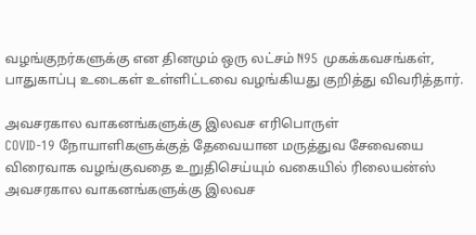வழங்குநர்களுக்கு என தினமும் ஒரு லட்சம் N95 முகக்கவசங்கள், பாதுகாப்பு உடைகள் உள்ளிட்டவை வழங்கியது குறித்து விவரித்தார்.

அவசரகால வாகனங்களுக்கு இலவச எரிபொருள்
COVID-19 நோயாளிகளுக்குத் தேவையான மருத்துவ சேவையை விரைவாக வழங்குவதை உறுதிசெய்யும் வகையில் ரிலையன்ஸ் அவசரகால வாகனங்களுக்கு இலவச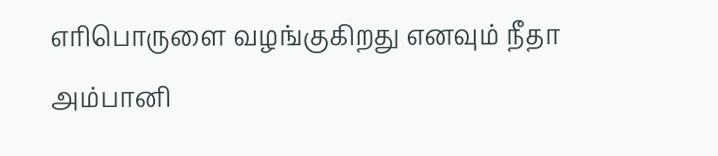எரிபொருளை வழங்குகிறது எனவும் நீதா அம்பானி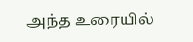அந்த உரையில்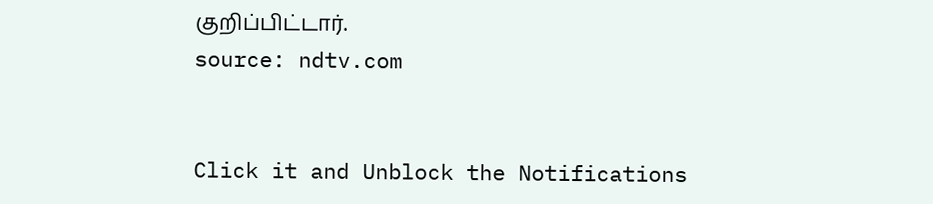குறிப்பிட்டார்.
source: ndtv.com


Click it and Unblock the Notifications